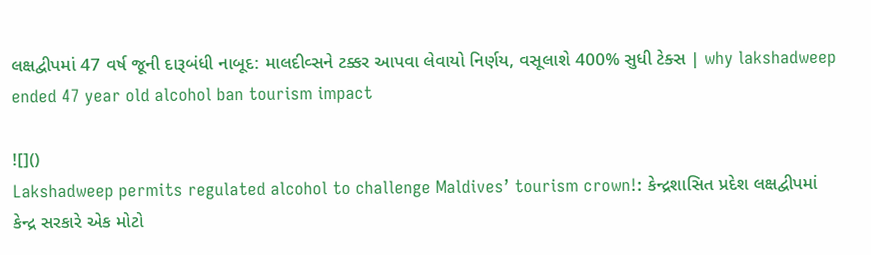લક્ષદ્વીપમાં 47 વર્ષ જૂની દારૂબંધી નાબૂદ: માલદીવ્સને ટક્કર આપવા લેવાયો નિર્ણય, વસૂલાશે 400% સુધી ટેક્સ | why lakshadweep ended 47 year old alcohol ban tourism impact

![]()
Lakshadweep permits regulated alcohol to challenge Maldives’ tourism crown!: કેન્દ્રશાસિત પ્રદેશ લક્ષદ્વીપમાં કેન્દ્ર સરકારે એક મોટો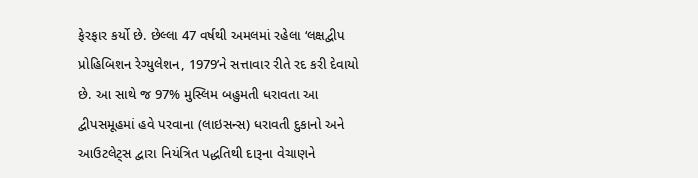ફેરફાર કર્યો છે. છેલ્લા 47 વર્ષથી અમલમાં રહેલા ‘લક્ષદ્વીપ પ્રોહિબિશન રેગ્યુલેશન, 1979’ને સત્તાવાર રીતે રદ કરી દેવાયો છે. આ સાથે જ 97% મુસ્લિમ બહુમતી ધરાવતા આ દ્વીપસમૂહમાં હવે પરવાના (લાઇસન્સ) ધરાવતી દુકાનો અને આઉટલેટ્સ દ્વારા નિયંત્રિત પદ્ધતિથી દારૂના વેચાણને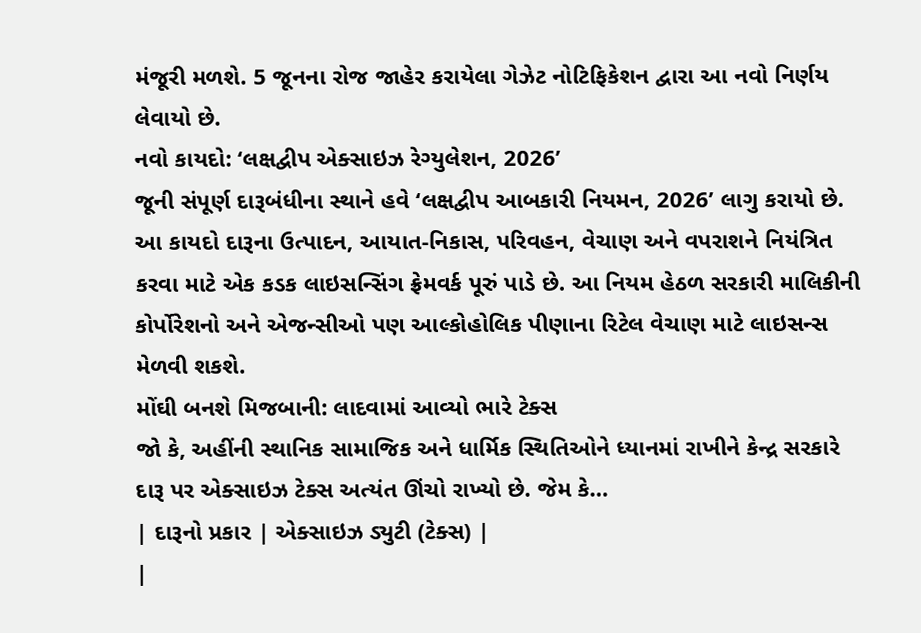મંજૂરી મળશે. 5 જૂનના રોજ જાહેર કરાયેલા ગેઝેટ નોટિફિકેશન દ્વારા આ નવો નિર્ણય લેવાયો છે.
નવો કાયદો: ‘લક્ષદ્વીપ એક્સાઇઝ રેગ્યુલેશન, 2026’
જૂની સંપૂર્ણ દારૂબંધીના સ્થાને હવે ‘લક્ષદ્વીપ આબકારી નિયમન, 2026’ લાગુ કરાયો છે. આ કાયદો દારૂના ઉત્પાદન, આયાત-નિકાસ, પરિવહન, વેચાણ અને વપરાશને નિયંત્રિત કરવા માટે એક કડક લાઇસન્સિંગ ફ્રેમવર્ક પૂરું પાડે છે. આ નિયમ હેઠળ સરકારી માલિકીની કોર્પોરેશનો અને એજન્સીઓ પણ આલ્કોહોલિક પીણાના રિટેલ વેચાણ માટે લાઇસન્સ મેળવી શકશે.
મોંઘી બનશે મિજબાની: લાદવામાં આવ્યો ભારે ટેક્સ
જો કે, અહીંની સ્થાનિક સામાજિક અને ધાર્મિક સ્થિતિઓને ધ્યાનમાં રાખીને કેન્દ્ર સરકારે દારૂ પર એક્સાઇઝ ટેક્સ અત્યંત ઊંચો રાખ્યો છે. જેમ કે…
| દારૂનો પ્રકાર | એક્સાઇઝ ડ્યુટી (ટેક્સ) |
|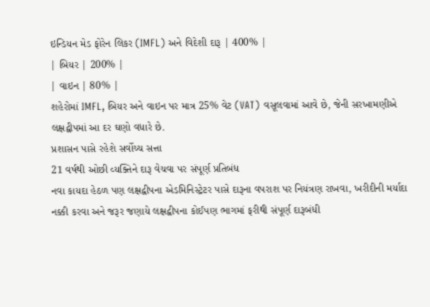ઇન્ડિયન મેડ ફોરેન લિકર (IMFL) અને વિદેશી દારૂ | 400% |
| બિયર | 200% |
| વાઇન | 80% |
શહેરોમાં IMFL, બિયર અને વાઇન પર માત્ર 25% વેટ (VAT) વસૂલવામાં આવે છે, જેની સરખામણીએ લક્ષદ્વીપમાં આ દર ઘણો વધારે છે.
પ્રશાસન પાસે રહેશે સર્વોચ્ચ સત્તા
21 વર્ષથી ઓછી વ્યક્તિને દારૂ વેચવા પર સંપૂર્ણ પ્રતિબંધ
નવા કાયદા હેઠળ પણ લક્ષદ્વીપના એડમિનિસ્ટ્રેટર પાસે દારૂના વપરાશ પર નિયંત્રણ રાખવા, ખરીદીની મર્યાદા નક્કી કરવા અને જરૂર જણાયે લક્ષદ્વીપના કોઈપણ ભાગમાં ફરીથી સંપૂર્ણ દારૂબંધી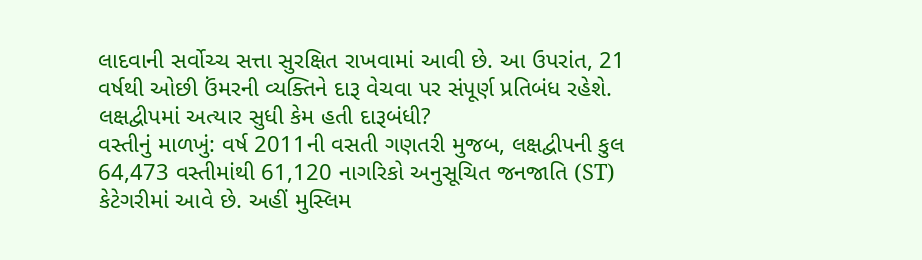લાદવાની સર્વોચ્ચ સત્તા સુરક્ષિત રાખવામાં આવી છે. આ ઉપરાંત, 21 વર્ષથી ઓછી ઉંમરની વ્યક્તિને દારૂ વેચવા પર સંપૂર્ણ પ્રતિબંધ રહેશે.
લક્ષદ્વીપમાં અત્યાર સુધી કેમ હતી દારૂબંધી?
વસ્તીનું માળખું: વર્ષ 2011ની વસતી ગણતરી મુજબ, લક્ષદ્વીપની કુલ 64,473 વસ્તીમાંથી 61,120 નાગરિકો અનુસૂચિત જનજાતિ (ST) કેટેગરીમાં આવે છે. અહીં મુસ્લિમ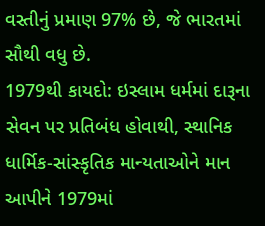વસ્તીનું પ્રમાણ 97% છે, જે ભારતમાં સૌથી વધુ છે.
1979થી કાયદો: ઇસ્લામ ધર્મમાં દારૂના સેવન પર પ્રતિબંધ હોવાથી, સ્થાનિક ધાર્મિક-સાંસ્કૃતિક માન્યતાઓને માન આપીને 1979માં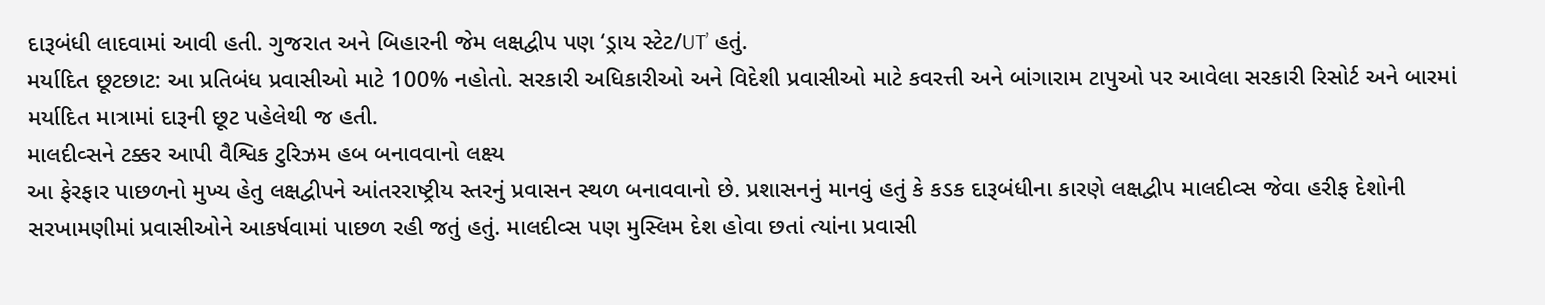દારૂબંધી લાદવામાં આવી હતી. ગુજરાત અને બિહારની જેમ લક્ષદ્વીપ પણ ‘ડ્રાય સ્ટેટ/UT’ હતું.
મર્યાદિત છૂટછાટ: આ પ્રતિબંધ પ્રવાસીઓ માટે 100% નહોતો. સરકારી અધિકારીઓ અને વિદેશી પ્રવાસીઓ માટે કવરત્તી અને બાંગારામ ટાપુઓ પર આવેલા સરકારી રિસોર્ટ અને બારમાં મર્યાદિત માત્રામાં દારૂની છૂટ પહેલેથી જ હતી.
માલદીવ્સને ટક્કર આપી વૈશ્વિક ટુરિઝમ હબ બનાવવાનો લક્ષ્ય
આ ફેરફાર પાછળનો મુખ્ય હેતુ લક્ષદ્વીપને આંતરરાષ્ટ્રીય સ્તરનું પ્રવાસન સ્થળ બનાવવાનો છે. પ્રશાસનનું માનવું હતું કે કડક દારૂબંધીના કારણે લક્ષદ્વીપ માલદીવ્સ જેવા હરીફ દેશોની સરખામણીમાં પ્રવાસીઓને આકર્ષવામાં પાછળ રહી જતું હતું. માલદીવ્સ પણ મુસ્લિમ દેશ હોવા છતાં ત્યાંના પ્રવાસી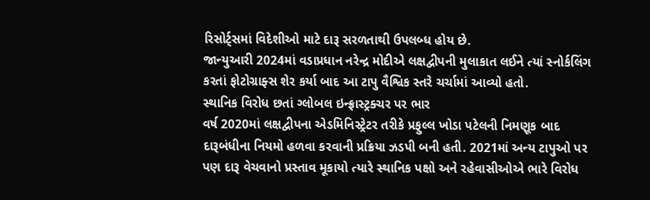રિસોર્ટ્સમાં વિદેશીઓ માટે દારૂ સરળતાથી ઉપલબ્ધ હોય છે.
જાન્યુઆરી 2024માં વડાપ્રધાન નરેન્દ્ર મોદીએ લક્ષદ્વીપની મુલાકાત લઈને ત્યાં સ્નોર્કલિંગ કરતાં ફોટોગ્રાફ્સ શેર કર્યા બાદ આ ટાપુ વૈશ્વિક સ્તરે ચર્ચામાં આવ્યો હતો.
સ્થાનિક વિરોધ છતાં ગ્લોબલ ઇન્ફ્રાસ્ટ્રક્ચર પર ભાર
વર્ષ 2020માં લક્ષદ્વીપના એડમિનિસ્ટ્રેટર તરીકે પ્રફુલ્લ ખોડા પટેલની નિમણૂક બાદ દારૂબંધીના નિયમો હળવા કરવાની પ્રક્રિયા ઝડપી બની હતી. 2021માં અન્ય ટાપુઓ પર પણ દારૂ વેચવાનો પ્રસ્તાવ મૂકાયો ત્યારે સ્થાનિક પક્ષો અને રહેવાસીઓએ ભારે વિરોધ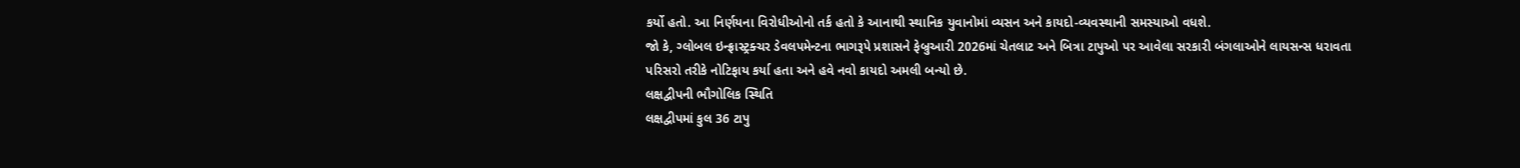કર્યો હતો. આ નિર્ણયના વિરોધીઓનો તર્ક હતો કે આનાથી સ્થાનિક યુવાનોમાં વ્યસન અને કાયદો-વ્યવસ્થાની સમસ્યાઓ વધશે.
જો કે, ગ્લોબલ ઇન્ફ્રાસ્ટ્રક્ચર ડેવલપમેન્ટના ભાગરૂપે પ્રશાસને ફેબ્રુઆરી 2026માં ચેતલાટ અને બિત્રા ટાપુઓ પર આવેલા સરકારી બંગલાઓને લાયસન્સ ધરાવતા પરિસરો તરીકે નોટિફાય કર્યા હતા અને હવે નવો કાયદો અમલી બન્યો છે.
લક્ષદ્વીપની ભૌગોલિક સ્થિતિ
લક્ષદ્વીપમાં કુલ 36 ટાપુ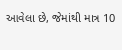આવેલા છે, જેમાંથી માત્ર 10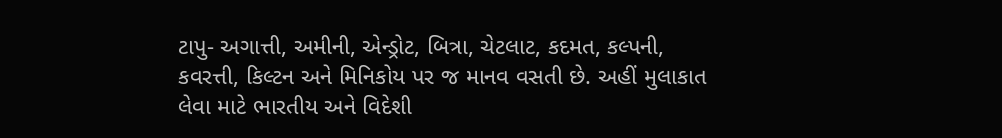ટાપુ- અગાત્તી, અમીની, એન્ડ્રોટ, બિત્રા, ચેટલાટ, કદમત, કલ્પની, કવરત્તી, કિલ્ટન અને મિનિકોય પર જ માનવ વસતી છે. અહીં મુલાકાત લેવા માટે ભારતીય અને વિદેશી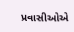પ્રવાસીઓએ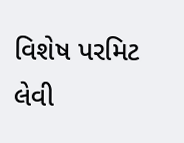વિશેષ પરમિટ લેવી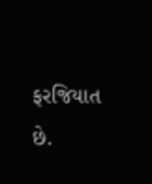ફરજિયાત છે.